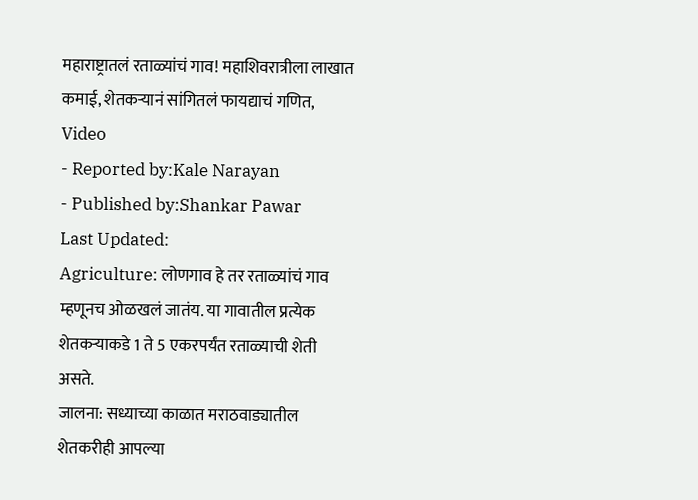महाराष्ट्रातलं रताळ्यांचं गाव! महाशिवरात्रीला लाखात कमाई, शेतकऱ्यानं सांगितलं फायद्याचं गणित, Video
- Reported by:Kale Narayan
- Published by:Shankar Pawar
Last Updated:
Agriculture: लोणगाव हे तर रताळ्यांचं गाव म्हणूनच ओळखलं जातंय. या गावातील प्रत्येक शेतकऱ्याकडे 1 ते 5 एकरपर्यंत रताळ्याची शेती असते.
जालना: सध्याच्या काळात मराठवाड्यातील शेतकरीही आपल्या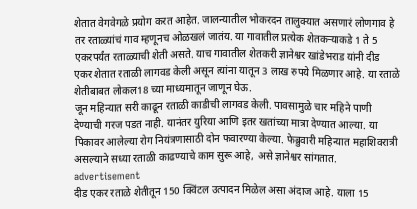शेतात वेगवेगळे प्रयोग करत आहेत. जालन्यातील भोकरदन तालुक्यात असणारं लोणगाव हे तर रताळ्यांचं गाव म्हणूनच ओळखलं जातंय. या गावातील प्रत्येक शेतकऱ्याकडे 1 ते 5 एकरपर्यंत रताळ्याची शेती असते. याच गावातील शेतकरी ज्ञानेश्वर खांडेभराड यांनी दीड एकर शेतात रताळी लागवड केली असून त्यांना यातून 3 लाख रुपये मिळणार आहे. या रताळे शेतीबाबत लोकल18 च्या माध्यमातून जाणून घेऊ.
जून महिन्यात सरी काढून रताळी काडीची लागवड केली. पावसामुळे चार महिने पाणी देण्याची गरज पडत नाही. यानंतर युरिया आणि इतर खतांच्या मात्रा देण्यात आल्या. या पिकावर आलेल्या रोग नियंत्रणासाठी दोन फवारण्या केल्या. फेब्रुवारी महिन्यात महाशिवरात्री असल्याने सध्या रताळी काढण्याचे काम सुरू आहे, असे ज्ञानेश्वर सांगतात.
advertisement
दीड एकर रताळे शेतीतून 150 क्विंटल उत्पादन मिळेल असा अंदाज आहे. याला 15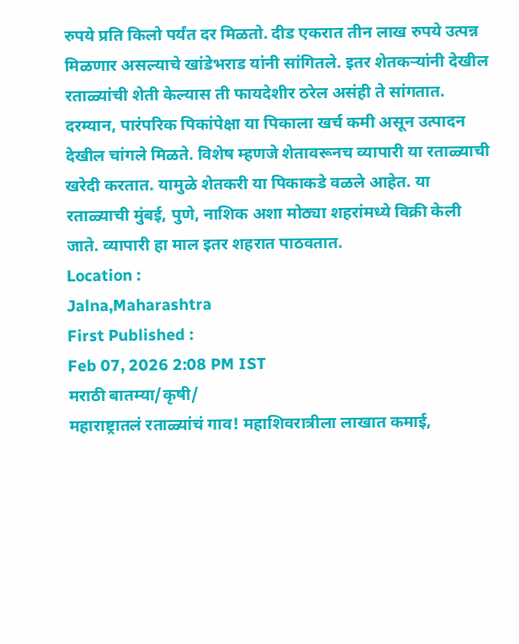रुपये प्रति किलो पर्यंत दर मिळतो. दीड एकरात तीन लाख रुपये उत्पन्न मिळणार असल्याचे खांडेभराड यांनी सांगितले. इतर शेतकऱ्यांनी देखील रताळ्यांची शेती केल्यास ती फायदेशीर ठरेल असंही ते सांगतात.
दरम्यान, पारंपरिक पिकांपेक्षा या पिकाला खर्च कमी असून उत्पादन देखील चांगले मिळते. विशेष म्हणजे शेतावरूनच व्यापारी या रताळ्याची खरेदी करतात. यामुळे शेतकरी या पिकाकडे वळले आहेत. या रताळ्याची मुंबई, पुणे, नाशिक अशा मोठ्या शहरांमध्ये विक्री केली जाते. व्यापारी हा माल इतर शहरात पाठवतात.
Location :
Jalna,Maharashtra
First Published :
Feb 07, 2026 2:08 PM IST
मराठी बातम्या/कृषी/
महाराष्ट्रातलं रताळ्यांचं गाव! महाशिवरात्रीला लाखात कमाई,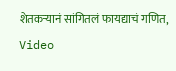शेतकऱ्यानं सांगितलं फायद्याचं गणित, Video